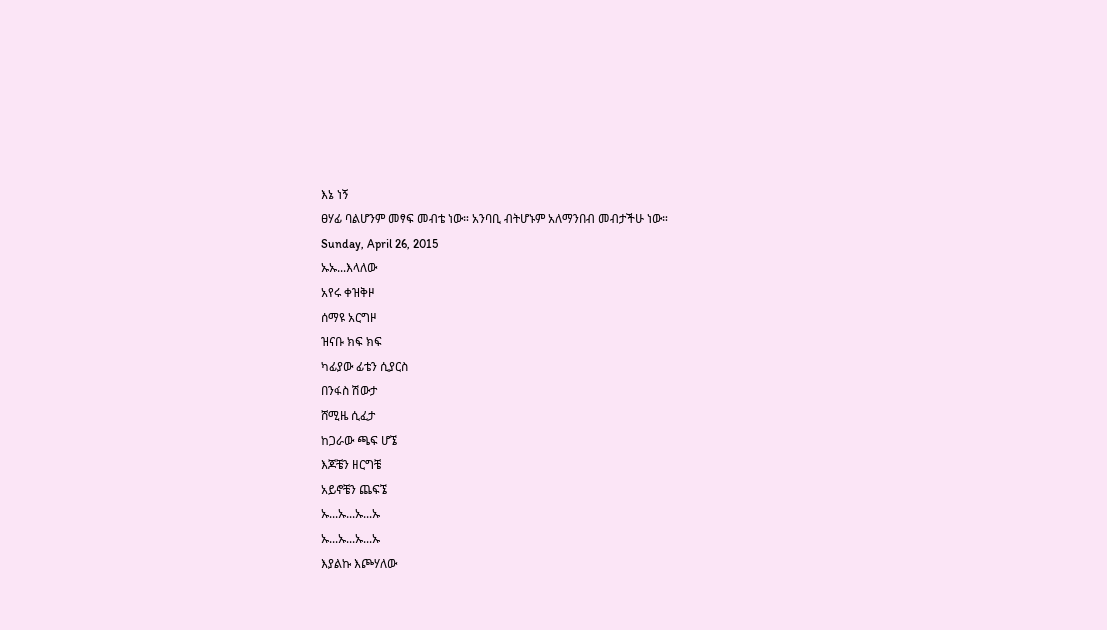እኔ ነኝ
ፀሃፊ ባልሆንም መፃፍ መብቴ ነው። አንባቢ ብትሆኑም አለማንበብ መብታችሁ ነው።
Sunday, April 26, 2015
ኡኡ...እላለው
አየሩ ቀዝቅዞ
ሰማዩ አርግዞ
ዝናቡ ክፍ ክፍ
ካፊያው ፊቴን ሲያርስ
በንፋስ ሽውታ
ሸሚዜ ሲፈታ
ከጋራው ጫፍ ሆኜ
እጆቼን ዘርግቼ
አይኖቼን ጨፍኜ
ኡ...ኡ...ኡ...ኡ
ኡ...ኡ...ኡ...ኡ
እያልኩ እጮሃለው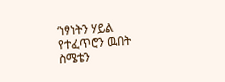‘ነፃነትን ሃይል
የተፈጥሮን ዉበት
ስሜቴን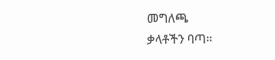መግለጫ
ቃላቶችን ባጣ።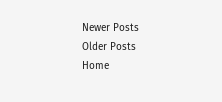Newer Posts
Older Posts
Home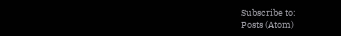Subscribe to:
Posts (Atom)